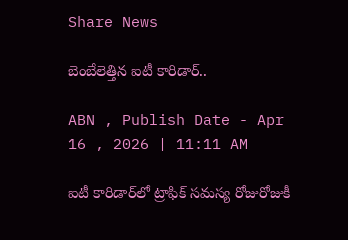Share News

బెంబేలెత్తిన ఐటీ కారిడార్‌..

ABN , Publish Date - Apr 16 , 2026 | 11:11 AM

ఐటీ కారిడార్‌లో ట్రాఫిక్‌ సమస్య రోజురోజుకీ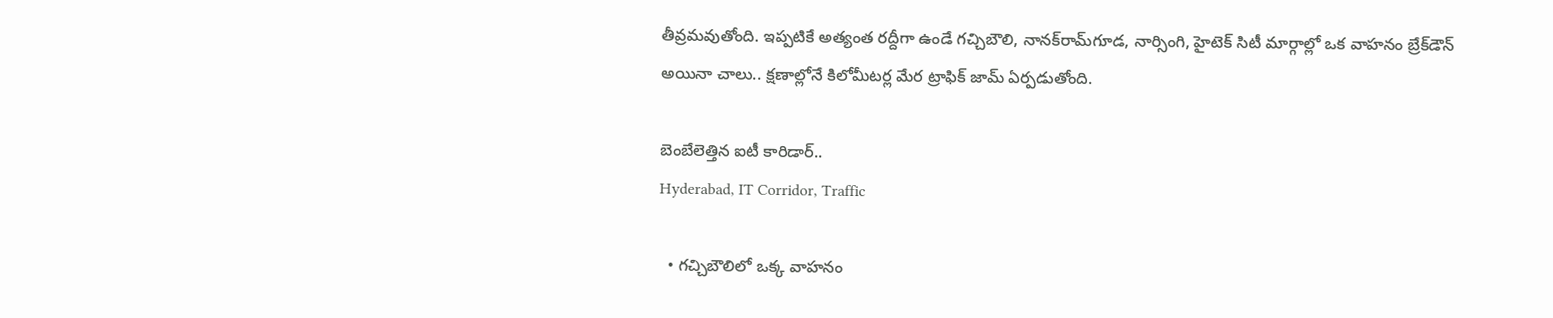తీవ్రమవుతోంది. ఇప్పటికే అత్యంత రద్దీగా ఉండే గచ్చిబౌలి, నానక్‌రామ్‌గూడ, నార్సింగి, హైటెక్‌ సిటీ మార్గాల్లో ఒక వాహనం బ్రేక్‌డౌన్‌ అయినా చాలు.. క్షణాల్లోనే కిలోమీటర్ల మేర ట్రాఫిక్‌ జామ్‌ ఏర్పడుతోంది.

బెంబేలెత్తిన ఐటీ కారిడార్‌..
Hyderabad, IT Corridor, Traffic

  • గచ్చిబౌలిలో ఒక్క వాహనం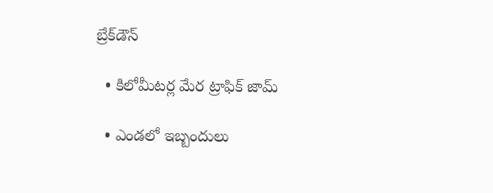బ్రేక్‌డౌన్‌

  • కిలోమీటర్ల మేర ట్రాఫిక్‌ జామ్‌

  • ఎండలో ఇబ్బందులు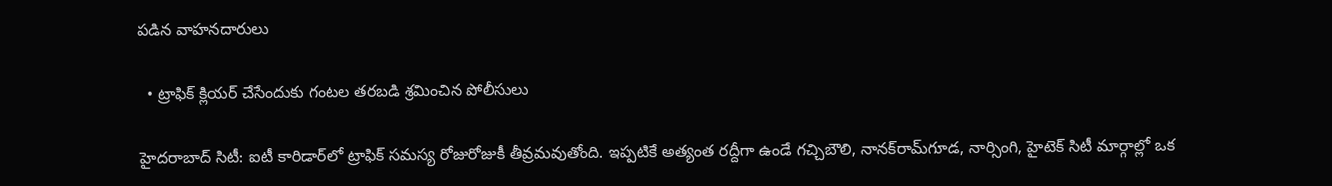పడిన వాహనదారులు

  • ట్రాఫిక్‌ క్లియర్‌ చేసేందుకు గంటల తరబడి శ్రమించిన పోలీసులు

హైదరాబాద్‌ సిటీ: ఐటీ కారిడార్‌లో ట్రాఫిక్‌ సమస్య రోజురోజుకీ తీవ్రమవుతోంది. ఇప్పటికే అత్యంత రద్దీగా ఉండే గచ్చిబౌలి, నానక్‌రామ్‌గూడ, నార్సింగి, హైటెక్‌ సిటీ మార్గాల్లో ఒక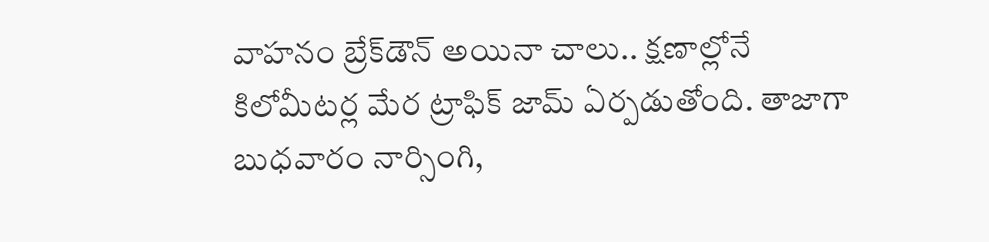వాహనం బ్రేక్‌డౌన్‌ అయినా చాలు.. క్షణాల్లోనే కిలోమీటర్ల మేర ట్రాఫిక్‌ జామ్‌ ఏర్పడుతోంది. తాజాగా బుధవారం నార్సింగి,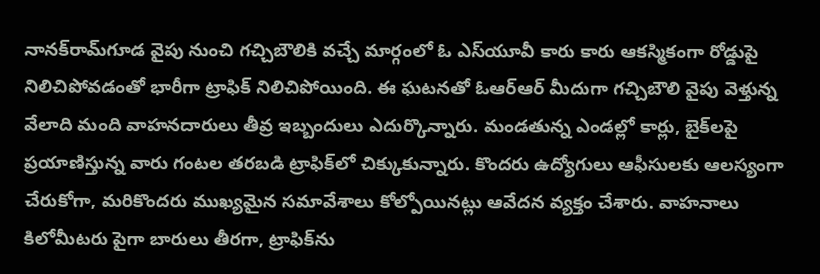నానక్‌రామ్‌గూడ వైపు నుంచి గచ్చిబౌలికి వచ్చే మార్గంలో ఓ ఎస్‌యూవీ కారు కారు ఆకస్మికంగా రోడ్డుపై నిలిచిపోవడంతో భారీగా ట్రాఫిక్‌ నిలిచిపోయింది. ఈ ఘటనతో ఓఆర్‌ఆర్‌ మీదుగా గచ్చిబౌలి వైపు వెళ్తున్న వేలాది మంది వాహనదారులు తీవ్ర ఇబ్బందులు ఎదుర్కొన్నారు. మండతున్న ఎండల్లో కార్లు, బైక్‌లపై ప్రయాణిస్తున్న వారు గంటల తరబడి ట్రాఫిక్‌లో చిక్కుకున్నారు. కొందరు ఉద్యోగులు ఆఫీసులకు ఆలస్యంగా చేరుకోగా, మరికొందరు ముఖ్యమైన సమావేశాలు కోల్పోయినట్లు ఆవేదన వ్యక్తం చేశారు. వాహనాలు కిలోమీటరు పైగా బారులు తీరగా, ట్రాఫిక్‌ను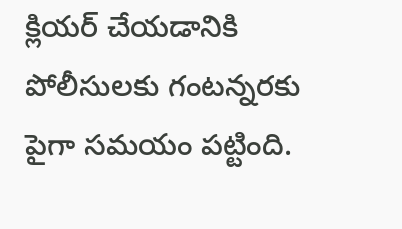క్లియర్‌ చేయడానికి పోలీసులకు గంటన్నరకు పైగా సమయం పట్టింది.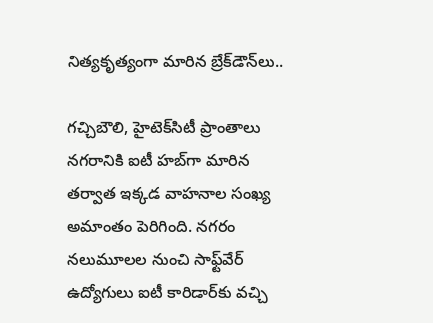నిత్యకృత్యంగా మారిన బ్రేక్‌డౌన్‌లు..

గచ్చిబౌలి, హైటెక్‌సిటీ ప్రాంతాలు నగరానికి ఐటీ హబ్‌గా మారిన తర్వాత ఇక్కడ వాహనాల సంఖ్య అమాంతం పెరిగింది. నగరం నలుమూలల నుంచి సాఫ్ట్‌వేర్‌ ఉద్యోగులు ఐటీ కారిడార్‌కు వచ్చి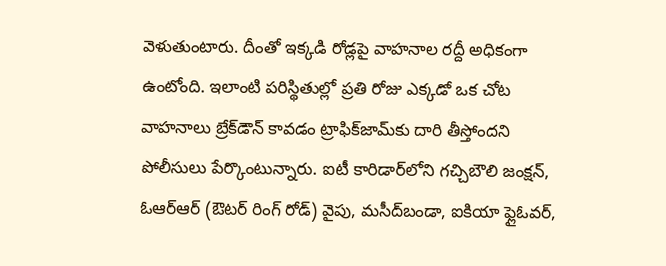వెళుతుంటారు. దీంతో ఇక్కడి రోడ్లపై వాహనాల రద్దీ అధికంగా ఉంటోంది. ఇలాంటి పరిస్థితుల్లో ప్రతి రోజు ఎక్కడో ఒక చోట వాహనాలు బ్రేక్‌డౌన్‌ కావడం ట్రాఫిక్‌జామ్‌కు దారి తీస్తోందని పోలీసులు పేర్కొంటున్నారు. ఐటీ కారిడార్‌లోని గచ్చిబౌలి జంక్షన్‌, ఓఆర్‌ఆర్‌ (ఔటర్‌ రింగ్‌ రోడ్‌) వైపు, మసీద్‌బండా, ఐకియా ఫ్లైఓవర్‌,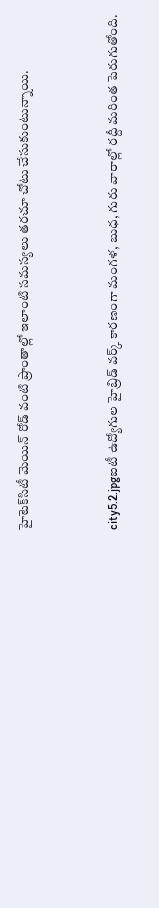హైటెక్‌సిటీ మెయిన్‌ రోడ్‌ వంటి ప్రాంతాల్లో ఇలాంటి సమస్యలు తరచూ చోటు చేసుకుంటున్నాయి.


city5.2.jpgఐటీ ఉద్యోగుల హైబ్రిడ్‌ వర్క్‌ కారణంగా మంగళ, బుధ, గురు వారాల్లో రద్దీ మరింత పెరుగుతోంది.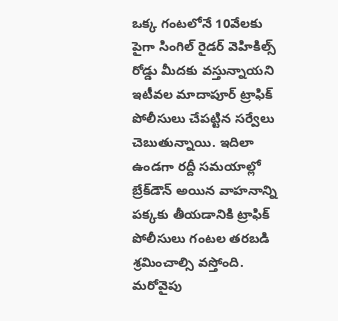ఒక్క గంటలోనే 10వేలకు పైగా సింగిల్‌ రైడర్‌ వెహికిల్స్‌ రోడ్డు మీదకు వస్తున్నాయని ఇటీవల మాదాపూర్‌ ట్రాఫిక్‌ పోలీసులు చేపట్టిన సర్వేలు చెబుతున్నాయి. ఇదిలా ఉండగా రద్దీ సమయాల్లో బ్రేక్‌డౌన్‌ అయిన వాహనాన్ని పక్కకు తీయడానికి ట్రాఫిక్‌ పోలీసులు గంటల తరబడి శ్రమించాల్సి వస్తోంది. మరోవైపు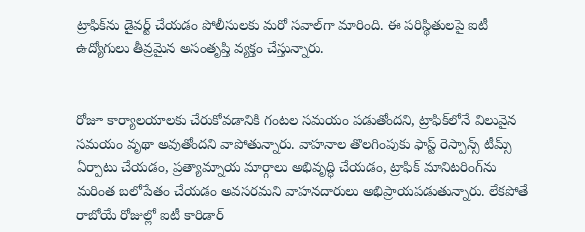ట్రాఫిక్‌ను డైవర్ట్‌ చేయడం పోలీసులకు మరో సవాల్‌గా మారింది. ఈ పరిస్థితులపై ఐటీ ఉద్యోగులు తీవ్రమైన అసంతృప్తి వ్యక్తం చేస్తున్నారు.


రోజూ కార్యాలయాలకు చేరుకోవడానికి గంటల సమయం పడుతోందని, ట్రాఫిక్‌లోనే విలువైన సమయం వృథా అవుతోందని వాపోతున్నారు. వాహనాల తొలగింపుకు ఫాస్ట్‌ రెస్పాన్స్‌ టీమ్స్‌ ఏర్పాటు చేయడం, ప్రత్యామ్నాయ మార్గాలు అభివృద్ధి చేయడం, ట్రాఫిక్‌ మానిటరింగ్‌ను మరింత బలోపేతం చేయడం అవసరమని వాహనదారులు అభిప్రాయపడుతున్నారు. లేకపోతే రాబోయే రోజుల్లో ఐటీ కారిడార్‌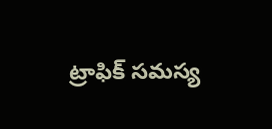ట్రాఫిక్‌ సమస్య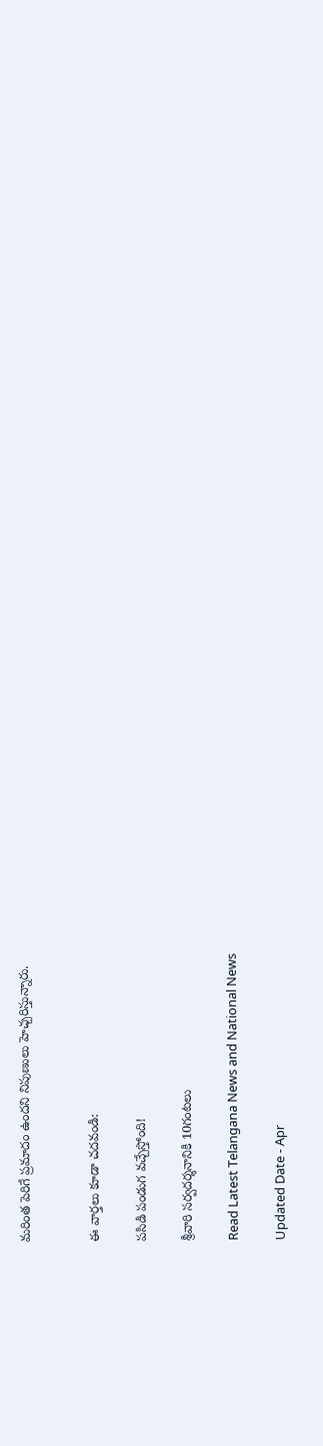మరింత పెరిగే ప్రమాదం ఉందని నిపుణులు హెచ్చరిస్తున్నారు.


ఈ వార్తలు కూడా చదవండి:

పసిడి పండుగ వచ్చేస్తోంది!

శ్రీవారి సర్వదర్శనానికి 10గంటలు

Read Latest Telangana News and National News

Updated Date - Apr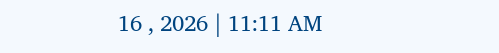16 , 2026 | 11:11 AM